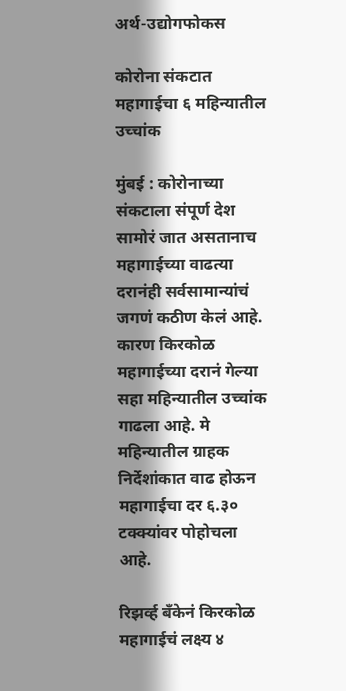अर्थ-उद्योगफोकस

कोरोना संकटात महागाईचा ६ महिन्यातील उच्चांक

मुंबई : कोरोनाच्या संकटाला संपूर्ण देश सामोरं जात असतानाच महागाईच्या वाढत्या दरानंही सर्वसामान्यांचं जगणं कठीण केलं आहे. कारण किरकोळ महागाईच्या दरानं गेल्या सहा महिन्यातील उच्चांक गाढला आहे. मे महिन्यातील ग्राहक निर्देशांकात वाढ होऊन महागाईचा दर ६.३० टक्क्यांवर पोहोचला आहे.

रिझर्व्ह बँकेनं किरकोळ महागाईचं लक्ष्य ४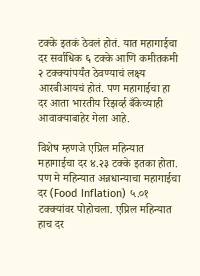टक्के इतकं ठेवलं होतं. यात महागाईचा दर सर्वाधिक ६ टक्के आणि कमीतकमी २ टक्क्यांपर्यंत ठेवण्याचं लक्ष्य आरबीआयचं होतं. पण महागाईचा हा दर आता भारतीय रिझर्व्ह बँकेच्याही आवाक्याबाहेर गेला आहे.

विशेष म्हणजे एप्रिल महिन्यात महागाईचा दर ४.२३ टक्के इतका होता. पण मे महिन्यात अन्नधान्याचा महागाईचा दर (Food Inflation) ५.०१ टक्क्यांवर पोहोचला. एप्रिल महिन्यात हाच दर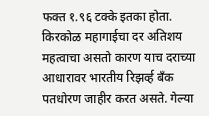फक्त १.९६ टक्के इतका होता. किरकोळ महागाईचा दर अतिशय महत्वाचा असतो कारण याच दराच्या आधारावर भारतीय रिझर्व्ह बँक पतधोरण जाहीर करत असते. गेल्या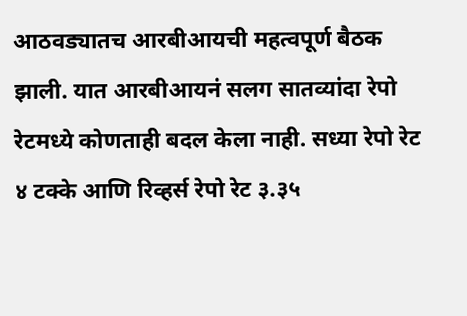आठवड्यातच आरबीआयची महत्वपूर्ण बैठक झाली. यात आरबीआयनं सलग सातव्यांदा रेपो रेटमध्ये कोणताही बदल केला नाही. सध्या रेपो रेट ४ टक्के आणि रिव्हर्स रेपो रेट ३.३५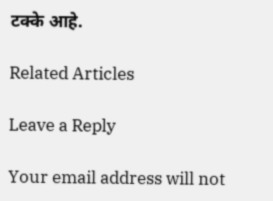टक्के आहे.

Related Articles

Leave a Reply

Your email address will not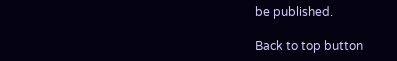be published.

Back to top button